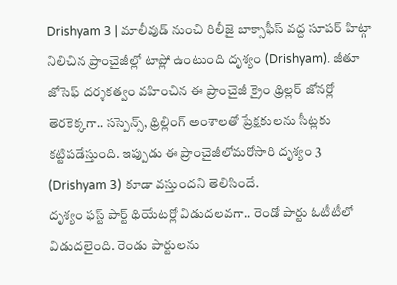Drishyam 3 | మాలీవుడ్ నుంచి రిలీజై బాక్సాఫీస్ వద్ద సూపర్ హిట్గా నిలిచిన ప్రాంచైజీల్లో టాప్లో ఉంటుంది దృశ్యం (Drishyam). జీతూ జోసెఫ్ దర్శకత్వం వహించిన ఈ ప్రాంచైజీ క్రైం థ్రిల్లర్ జోనర్లో తెరకెక్కగా.. సస్పెన్స్, థ్రిల్లింగ్ అంశాలతో ప్రేక్షకులను సీట్లకు కట్టిపడేస్తుంది. ఇప్పుడు ఈ ప్రాంచైజీలోమరోసారి దృశ్యం 3 (Drishyam 3) కూడా వస్తుందని తెలిసిందే.
దృశ్యం ఫస్ట్ పార్ట్ థియేటర్లో విడుదలవగా.. రెండో పార్టు ఓటీటీలో విడుదలైంది. రెండు పార్టులను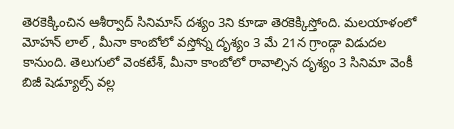తెరకెక్కించిన ఆశీర్వాద్ సినిమాస్ దశ్యం 3ని కూడా తెరకెక్కిస్తోంది. మలయాళంలో మోహన్ లాల్ , మీనా కాంబోలో వస్తోన్న దృశ్యం 3 మే 21న గ్రాండ్గా విడుదల కానుంది. తెలుగులో వెంకటేశ్, మీనా కాంబోలో రావాల్సిన దృశ్యం 3 సినిమా వెంకీ బిజీ షెడ్యూల్స్ వల్ల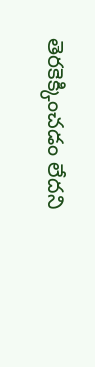తెరకెక్కించడం లేదని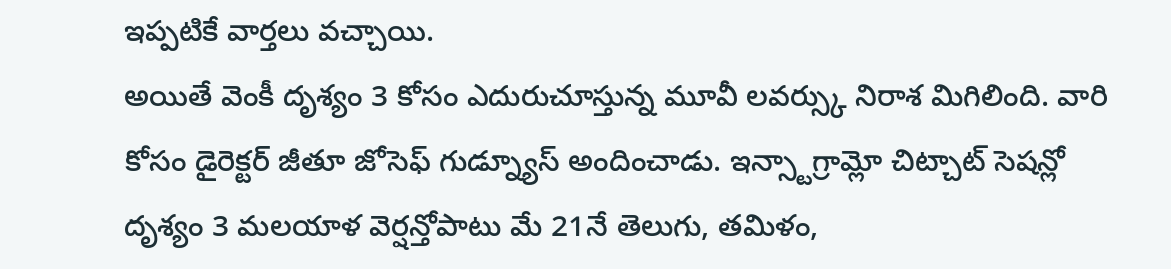ఇప్పటికే వార్తలు వచ్చాయి.
అయితే వెంకీ దృశ్యం 3 కోసం ఎదురుచూస్తున్న మూవీ లవర్స్కు నిరాశ మిగిలింది. వారి కోసం డైరెక్టర్ జీతూ జోసెఫ్ గుడ్న్యూస్ అందించాడు. ఇన్స్టాగ్రామ్లో చిట్చాట్ సెషన్లో దృశ్యం 3 మలయాళ వెర్షన్తోపాటు మే 21నే తెలుగు, తమిళం,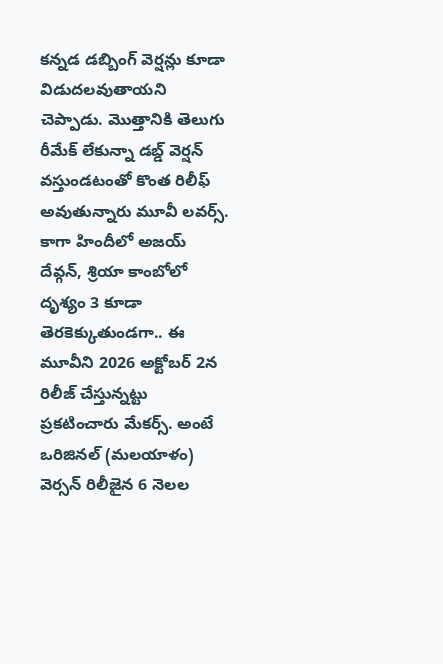కన్నడ డబ్బింగ్ వెర్షన్లు కూడా విడుదలవుతాయని చెప్పాడు. మొత్తానికి తెలుగు రీమేక్ లేకున్నా డబ్డ్ వెర్షన్ వస్తుండటంతో కొంత రిలీఫ్ అవుతున్నారు మూవీ లవర్స్.
కాగా హిందీలో అజయ్ దేవ్గన్, శ్రియా కాంబోలో దృశ్యం 3 కూడా తెరకెక్కుతుండగా.. ఈ మూవీని 2026 అక్టోబర్ 2న రిలీజ్ చేస్తున్నట్టు ప్రకటించారు మేకర్స్. అంటే ఒరిజినల్ (మలయాళం) వెర్సన్ రిలీజైన 6 నెలల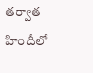తర్వాత హిందీలో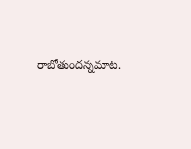రాబోతుందన్నమాట.